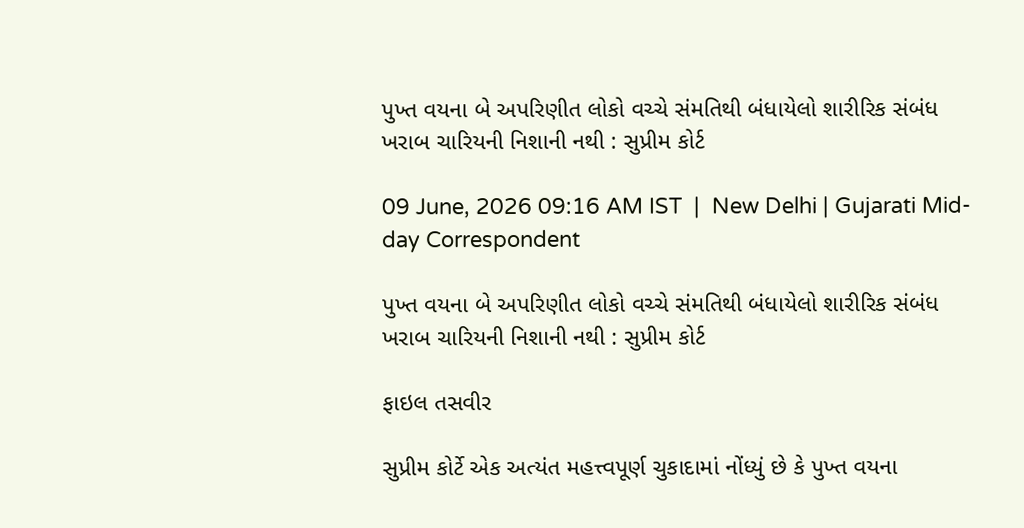પુખ્ત વયના બે અપરિણીત લોકો વચ્ચે સંમતિથી બંધાયેલો શારીરિક સંબંધ ખરાબ ચારિયની નિશાની નથી : સુપ્રીમ કોર્ટ

09 June, 2026 09:16 AM IST  |  New Delhi | Gujarati Mid-day Correspondent

પુખ્ત વયના બે અપરિણીત લોકો વચ્ચે સંમતિથી બંધાયેલો શારીરિક સંબંધ ખરાબ ચારિયની નિશાની નથી : સુપ્રીમ કોર્ટ

ફાઇલ તસવીર

સુપ્રીમ કોર્ટે એક અત્યંત મહત્ત્વપૂર્ણ ચુકાદામાં નોંધ્યું છે કે પુખ્ત વયના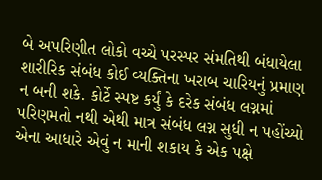બે અપરિણીત લોકો વચ્ચે પરસ્પર સંમતિથી બંધાયેલા શારીરિક સંબંધ કોઈ વ્યક્તિના ખરાબ ચારિયનું પ્રમાણ ન બની શકે. કોર્ટે સ્પષ્ટ કર્યું કે દરેક સંબંધ લગ્નમાં પરિણમતો નથી એથી માત્ર સંબંધ લગ્ન સુધી ન પહોંચ્યો એના આધારે એવું ન માની શકાય કે એક પક્ષે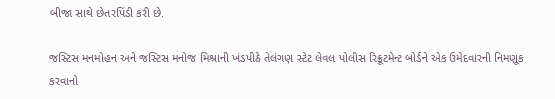બીજા સાથે છેતરપિંડી કરી છે.

જસ્ટિસ મનમોહન અને જસ્ટિસ મનોજ મિશ્રાની ખંડપીઠે તેલંગણ સ્ટેટ લેવલ પોલીસ રિક્રૂટમેન્ટ બોર્ડને એક ઉમેદવારની નિમણૂક કરવાનો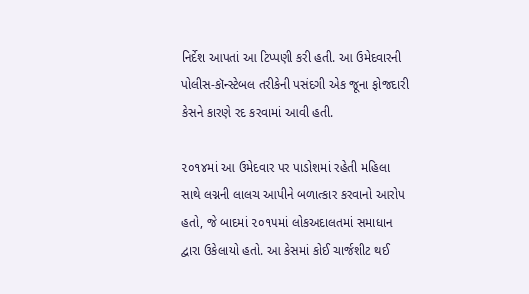નિર્દેશ આપતાં આ ટિપ્પણી કરી હતી. આ ઉમેદવારની પોલીસ-કૉન્સ્ટેબલ તરીકેની પસંદગી એક જૂના ફોજદારી કેસને કારણે રદ કરવામાં આવી હતી.

૨૦૧૪માં આ ઉમેદવાર પર પાડોશમાં રહેતી મહિલા સાથે લગ્નની લાલચ આપીને બળાત્કાર કરવાનો આરોપ હતો, જે બાદમાં ૨૦૧૫માં લોકઅદાલતમાં સમાધાન દ્વારા ઉકેલાયો હતો. આ કેસમાં કોઈ ચાર્જશીટ થઈ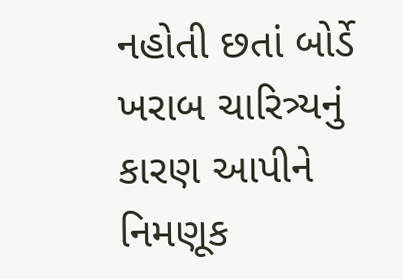નહોતી છતાં બોર્ડે ખરાબ ચારિત્ર્યનું કારણ આપીને નિમણૂક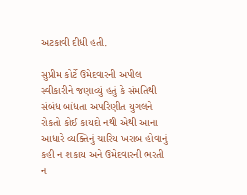અટકાવી દીધી હતી.

સુપ્રીમ કોર્ટે ઉમેદવારની અપીલ સ્વીકારીને જણાવ્યું હતું કે સંમતિથી સંબંધ બાંધતા અપરિણીત યુગલને રોકતો કોઈ કાયદો નથી એથી આના આધારે વ્યક્તિનું ચારિય ખરાબ હોવાનું કહી ન શકાય અને ઉમેદવારની ભરતી ન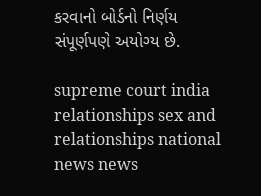કરવાનો બોર્ડનો નિર્ણય સંપૂર્ણપણે અયોગ્ય છે.

supreme court india relationships sex and relationships national news news